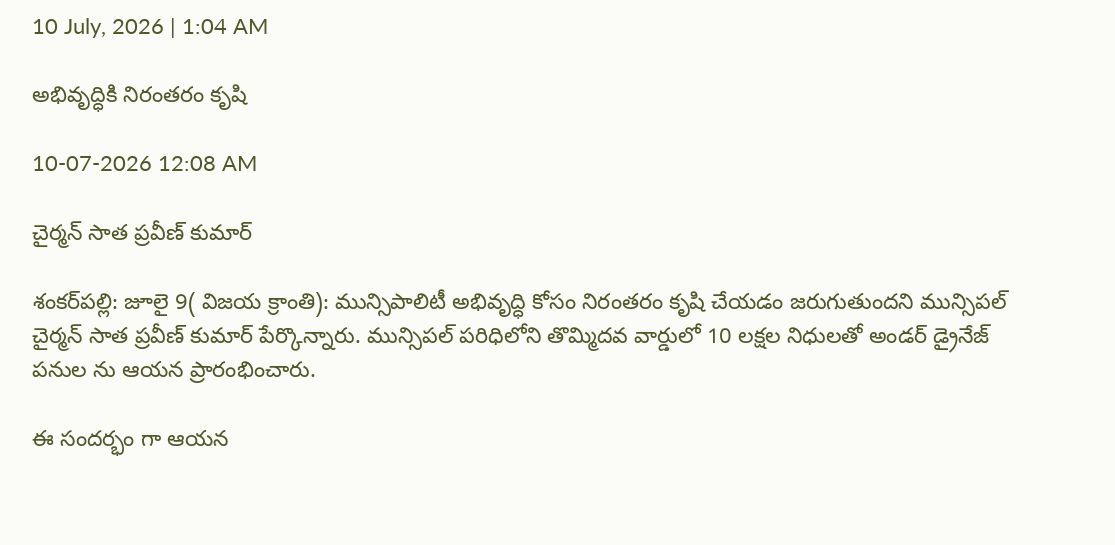10 July, 2026 | 1:04 AM

అభివృద్ధికి నిరంతరం కృషి

10-07-2026 12:08 AM

చైర్మన్ సాత ప్రవీణ్ కుమార్

శంకర్‌పల్లి: జూలై 9( విజయ క్రాంతి): మున్సిపాలిటీ అభివృద్ధి కోసం నిరంతరం కృషి చేయడం జరుగుతుందని మున్సిపల్ చైర్మన్ సాత ప్రవీణ్ కుమార్ పేర్కొన్నారు. మున్సిపల్ పరిధిలోని తొమ్మిదవ వార్డులో 10 లక్షల నిధులతో అండర్ డ్రైనేజ్ పనుల ను ఆయన ప్రారంభించారు.

ఈ సందర్భం గా ఆయన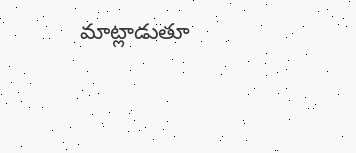మాట్లాడుతూ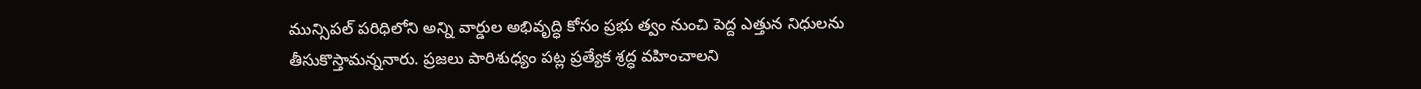మున్సిపల్ పరిధిలోని అన్ని వార్డుల అభివృద్ధి కోసం ప్రభు త్వం నుంచి పెద్ద ఎత్తున నిధులను తీసుకొస్తామన్ననారు. ప్రజలు పారిశుధ్యం పట్ల ప్రత్యేక శ్రద్ధ వహించాలని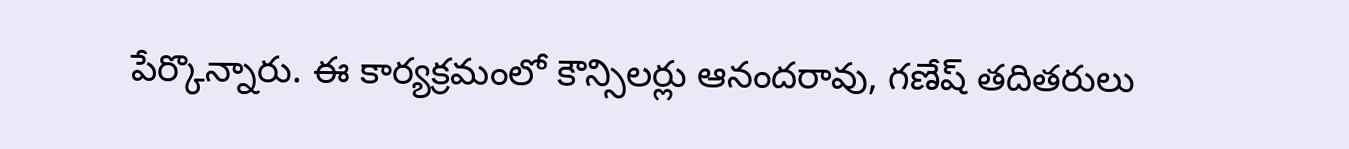పేర్కొన్నారు. ఈ కార్యక్రమంలో కౌన్సిలర్లు ఆనందరావు, గణేష్ తదితరులు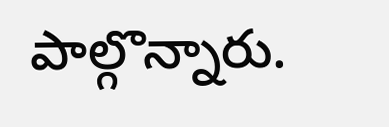పాల్గొన్నారు.